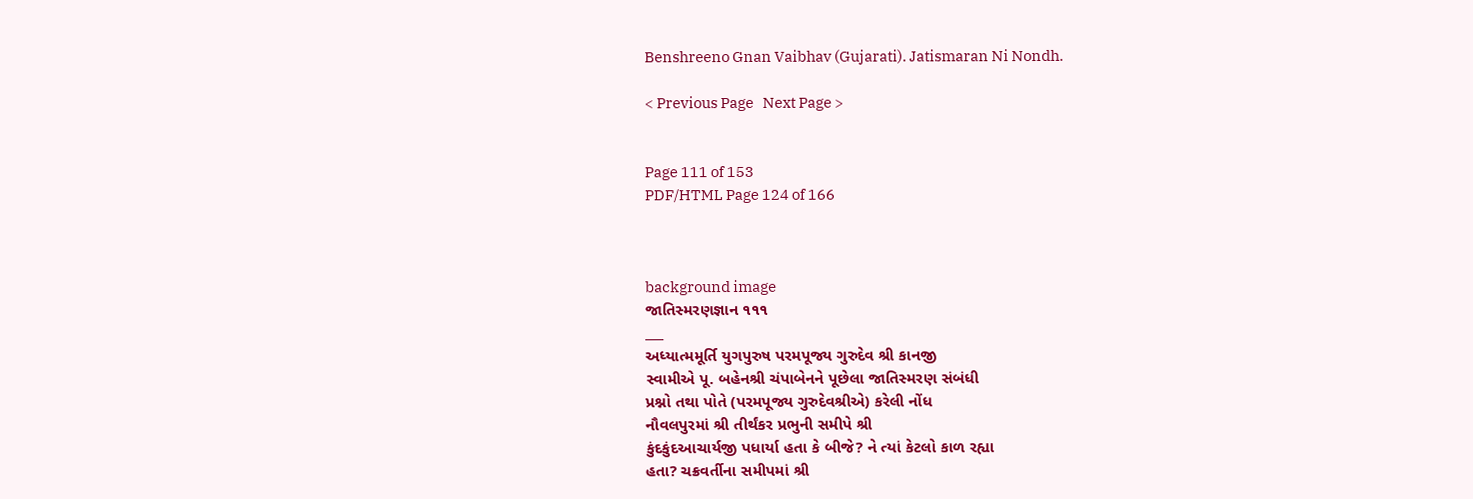Benshreeno Gnan Vaibhav (Gujarati). Jatismaran Ni Nondh.

< Previous Page   Next Page >


Page 111 of 153
PDF/HTML Page 124 of 166



background image
જાતિસ્મરણજ્ઞાન ૧૧૧
___
અધ્યાત્મમૂર્તિ યુગપુરુષ પરમપૂજ્ય ગુરુદેવ શ્રી કાનજી
સ્વામીએ પૂ. બહેનશ્રી ચંપાબેનને પૂછેલા જાતિસ્મરણ સંબંધી
પ્રશ્નો તથા પોતે (પરમપૂજ્ય ગુરુદેવશ્રીએ) કરેલી નોંધ
નૌવલપુરમાં શ્રી તીર્થંકર પ્રભુની સમીપે શ્રી
કુંદકુંદઆચાર્યજી પધાર્યા હતા કે બીજે? ને ત્યાં કેટલો કાળ રહ્યા
હતા? ચક્રવર્તીના સમીપમાં શ્રી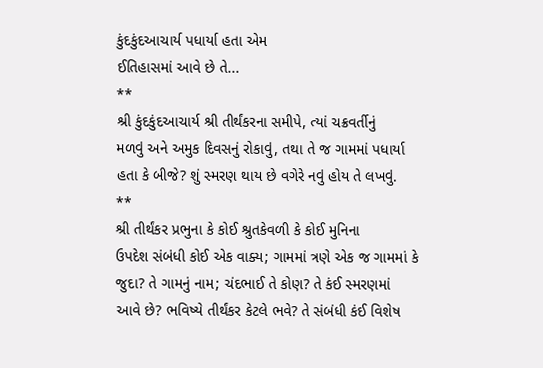કુંદકુંદઆચાર્ય પધાર્યા હતા એમ
ઈતિહાસમાં આવે છે તે...
**
શ્રી કુંદકુંદઆચાર્ય શ્રી તીર્થંકરના સમીપે, ત્યાં ચક્રવર્તીનું
મળવું અને અમુક દિવસનું રોકાવું, તથા તે જ ગામમાં પધાર્યા
હતા કે બીજે? શું સ્મરણ થાય છે વગેરે નવું હોય તે લખવું.
**
શ્રી તીર્થંકર પ્રભુના કે કોઈ શ્રુતકેવળી કે કોઈ મુનિના
ઉપદેશ સંબંધી કોઈ એક વાક્ય; ગામમાં ત્રણે એક જ ગામમાં કે
જુદા? તે ગામનું નામ; ચંદભાઈ તે કોણ? તે કંઈ સ્મરણમાં
આવે છે? ભવિષ્યે તીર્થંકર કેટલે ભવે? તે સંબંધી કંઈ વિશેષ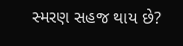સ્મરણ સહજ થાય છે?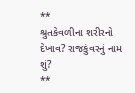**
શ્રુતકેવળીના શરીરનો દેખાવ? રાજકુંવરનું નામ શું?
**